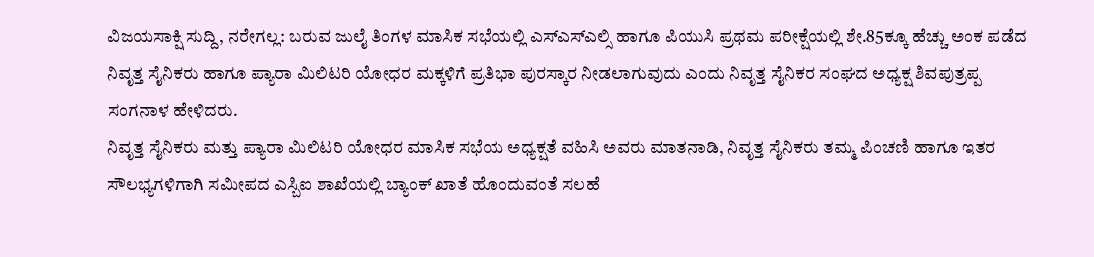ವಿಜಯಸಾಕ್ಷಿ ಸುದ್ದಿ, ನರೇಗಲ್ಲ: ಬರುವ ಜುಲೈ ತಿಂಗಳ ಮಾಸಿಕ ಸಭೆಯಲ್ಲಿ ಎಸ್ಎಸ್ಎಲ್ಸಿ ಹಾಗೂ ಪಿಯುಸಿ ಪ್ರಥಮ ಪರೀಕ್ಷೆಯಲ್ಲಿ ಶೇ.85ಕ್ಕೂ ಹೆಚ್ಚು ಅಂಕ ಪಡೆದ ನಿವೃತ್ತ ಸೈನಿಕರು ಹಾಗೂ ಪ್ಯಾರಾ ಮಿಲಿಟರಿ ಯೋಧರ ಮಕ್ಕಳಿಗೆ ಪ್ರತಿಭಾ ಪುರಸ್ಕಾರ ನೀಡಲಾಗುವುದು ಎಂದು ನಿವೃತ್ತ ಸೈನಿಕರ ಸಂಘದ ಅಧ್ಯಕ್ಷ ಶಿವಪುತ್ರಪ್ಪ ಸಂಗನಾಳ ಹೇಳಿದರು.
ನಿವೃತ್ತ ಸೈನಿಕರು ಮತ್ತು ಪ್ಯಾರಾ ಮಿಲಿಟರಿ ಯೋಧರ ಮಾಸಿಕ ಸಭೆಯ ಅಧ್ಯಕ್ಷತೆ ವಹಿಸಿ ಅವರು ಮಾತನಾಡಿ, ನಿವೃತ್ತ ಸೈನಿಕರು ತಮ್ಮ ಪಿಂಚಣಿ ಹಾಗೂ ಇತರ ಸೌಲಭ್ಯಗಳಿಗಾಗಿ ಸಮೀಪದ ಎಸ್ಬಿಐ ಶಾಖೆಯಲ್ಲಿ ಬ್ಯಾಂಕ್ ಖಾತೆ ಹೊಂದುವಂತೆ ಸಲಹೆ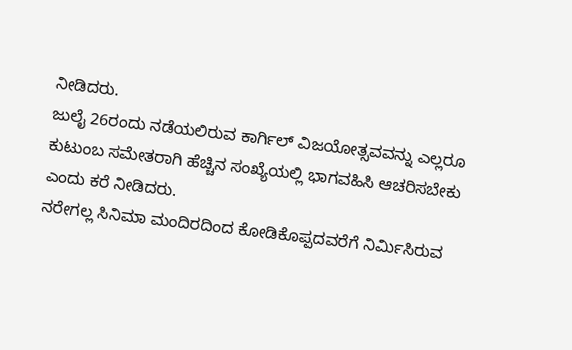ನೀಡಿದರು.
ಜುಲೈ 26ರಂದು ನಡೆಯಲಿರುವ ಕಾರ್ಗಿಲ್ ವಿಜಯೋತ್ಸವವನ್ನು ಎಲ್ಲರೂ ಕುಟುಂಬ ಸಮೇತರಾಗಿ ಹೆಚ್ಚಿನ ಸಂಖ್ಯೆಯಲ್ಲಿ ಭಾಗವಹಿಸಿ ಆಚರಿಸಬೇಕು ಎಂದು ಕರೆ ನೀಡಿದರು.
ನರೇಗಲ್ಲ ಸಿನಿಮಾ ಮಂದಿರದಿಂದ ಕೋಡಿಕೊಪ್ಪದವರೆಗೆ ನಿರ್ಮಿಸಿರುವ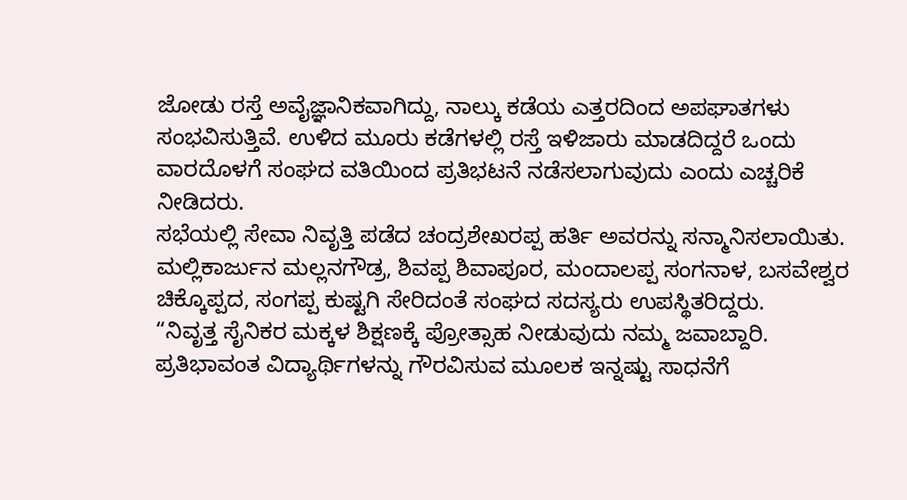ಜೋಡು ರಸ್ತೆ ಅವೈಜ್ಞಾನಿಕವಾಗಿದ್ದು, ನಾಲ್ಕು ಕಡೆಯ ಎತ್ತರದಿಂದ ಅಪಘಾತಗಳು ಸಂಭವಿಸುತ್ತಿವೆ. ಉಳಿದ ಮೂರು ಕಡೆಗಳಲ್ಲಿ ರಸ್ತೆ ಇಳಿಜಾರು ಮಾಡದಿದ್ದರೆ ಒಂದು ವಾರದೊಳಗೆ ಸಂಘದ ವತಿಯಿಂದ ಪ್ರತಿಭಟನೆ ನಡೆಸಲಾಗುವುದು ಎಂದು ಎಚ್ಚರಿಕೆ ನೀಡಿದರು.
ಸಭೆಯಲ್ಲಿ ಸೇವಾ ನಿವೃತ್ತಿ ಪಡೆದ ಚಂದ್ರಶೇಖರಪ್ಪ ಹರ್ತಿ ಅವರನ್ನು ಸನ್ಮಾನಿಸಲಾಯಿತು. ಮಲ್ಲಿಕಾರ್ಜುನ ಮಲ್ಲನಗೌಡ್ರ, ಶಿವಪ್ಪ ಶಿವಾಪೂರ, ಮಂದಾಲಪ್ಪ ಸಂಗನಾಳ, ಬಸವೇಶ್ವರ ಚಿಕ್ಕೊಪ್ಪದ, ಸಂಗಪ್ಪ ಕುಷ್ಟಗಿ ಸೇರಿದಂತೆ ಸಂಘದ ಸದಸ್ಯರು ಉಪಸ್ಥಿತರಿದ್ದರು.
“ನಿವೃತ್ತ ಸೈನಿಕರ ಮಕ್ಕಳ ಶಿಕ್ಷಣಕ್ಕೆ ಪ್ರೋತ್ಸಾಹ ನೀಡುವುದು ನಮ್ಮ ಜವಾಬ್ದಾರಿ. ಪ್ರತಿಭಾವಂತ ವಿದ್ಯಾರ್ಥಿಗಳನ್ನು ಗೌರವಿಸುವ ಮೂಲಕ ಇನ್ನಷ್ಟು ಸಾಧನೆಗೆ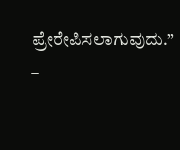ಪ್ರೇರೇಪಿಸಲಾಗುವುದು.”
–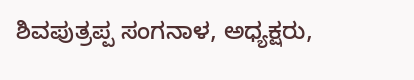ಶಿವಪುತ್ರಪ್ಪ ಸಂಗನಾಳ, ಅಧ್ಯಕ್ಷರು,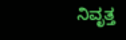ನಿವೃತ್ತ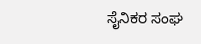ಸೈನಿಕರ ಸಂಘ